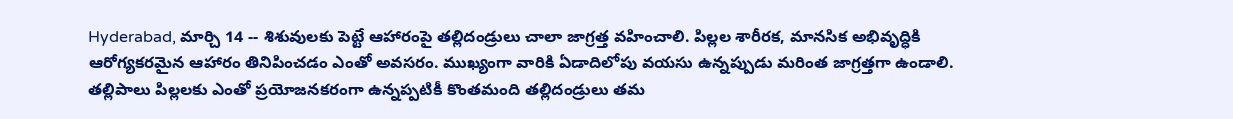Hyderabad, మార్చి 14 -- శిశువులకు పెట్టే ఆహారంపై తల్లిదండ్రులు చాలా జాగ్రత్త వహించాలి. పిల్లల శారీరక, మానసిక అభివృద్ధికి ఆరోగ్యకరమైన ఆహారం తినిపించడం ఎంతో అవసరం. ముఖ్యంగా వారికి ఏడాదిలోపు వయసు ఉన్నప్పుడు మరింత జాగ్రత్తగా ఉండాలి. తల్లిపాలు పిల్లలకు ఎంతో ప్రయోజనకరంగా ఉన్నప్పటికీ కొంతమంది తల్లిదండ్రులు తమ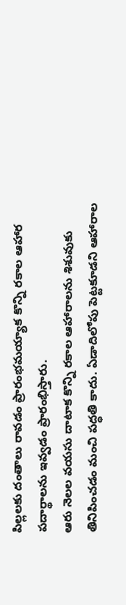పిల్లలకు దంతాలు రావడం ప్రారంభమయ్యాక కొన్ని రకాల ఆహార పదార్థాలను ఇవ్వడం ప్రారంభిస్తారు.
ఆరు నెలల వయసు దాటాక కొన్ని రకాల ఆహారాలను శిశువుకు తినిపించడం మంచి పద్ధతి కాదు. ఏడాదిలోపు పెట్టకూడని ఆహారాల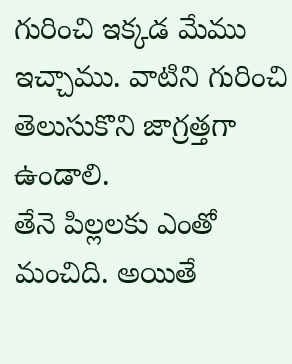గురించి ఇక్కడ మేము ఇచ్చాము. వాటిని గురించి తెలుసుకొని జాగ్రత్తగా ఉండాలి.
తేనె పిల్లలకు ఎంతో మంచిది. అయితే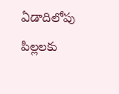ఏడాదిలోపు పిల్లలకు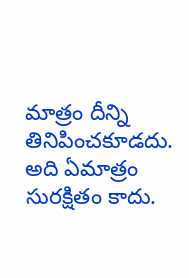మాత్రం దీన్ని తినిపించకూడదు. అది ఏమాత్రం సురక్షితం కాదు.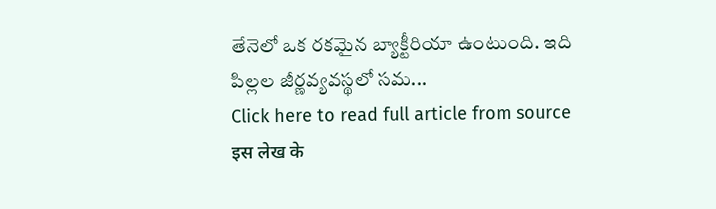తేనెలో ఒక రకమైన బ్యాక్టీరియా ఉంటుంది. ఇది పిల్లల జీర్ణవ్యవస్థలో సమ...
Click here to read full article from source
इस लेख के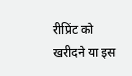रीप्रिंट को खरीदने या इस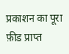प्रकाशन का पूरा फ़ीड प्राप्त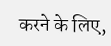करने के लिए,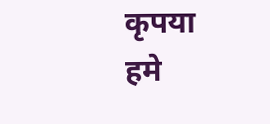कृपया
हमे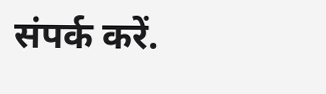संपर्क करें.